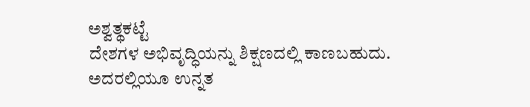ಅಶ್ವತ್ಥಕಟ್ಟೆ
ದೇಶಗಳ ಅಭಿವೃದ್ಧಿಯನ್ನು ಶಿಕ್ಷಣದಲ್ಲಿ ಕಾಣಬಹುದು. ಅದರಲ್ಲಿಯೂ ಉನ್ನತ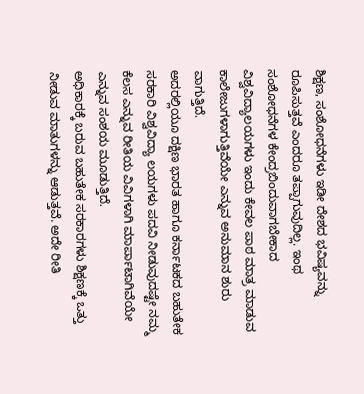ಶಿಕ್ಷಣ, ಸಂಶೋಧನೆಗಳು ಇಡೀ ದೇಶದ ಭವಿಷ್ಯವನ್ನು ರೂಪಿಸುತ್ತವೆ ಎಂದರೂ ತಪ್ಪಾಗುವುದಿಲ್ಲ. ಇಂಥ ಸಂಶೋಧನೆಗಳ ಕೇಂದ್ರಬಿಂದುವಾಗಬೇಕಾದ ವಿಶ್ವವಿದ್ಯಾಲಯಗಳು ಇಂದು ಕೇವಲ ಪಾಠ ಮಾತ್ರ ಮಾಡುವ ಕಾಲೇಜುಗಳಾಗುತ್ತಿವೆಯೇ ಎನ್ನುವ ಅನುಮಾನ ಶುರು ವಾಗುತ್ತಿದೆ.
ಅದರಲ್ಲಿಯೂ ದಕ್ಷಿಣ ಭಾರತ ಹಾಗೂ ಕರ್ನಾಟಕದ ಬಹುತೇಕ ಸರಕಾರಿ ವಿಶ್ವವಿದ್ಯಾ ಲಯಗಳು ಪದವಿ ನೀಡುವುದಷ್ಟೇ ನಮ್ಮ ಕೆಲಸ ಎನ್ನುವ ರೀತಿಯ ವಿವಿಗಳಾಗಿ ಮಾರ್ಪಾಟಾಗಿವೆಯೇ ಎನ್ನುವ ಸಂಶಯ ಮೂಡುತ್ತಿದೆ.
ಅಧಿಕಾರಕ್ಕೆ ಬರುವ ಬಹುತೇಕ ಸರಕಾರಗಳು ಶಿಕ್ಷಣಕ್ಕೆ ಒತ್ತು ನೀಡುವ ಮಾತುಗಳನ್ನು ಆಡುತ್ತವೆ. ಅದೇ ರೀತಿ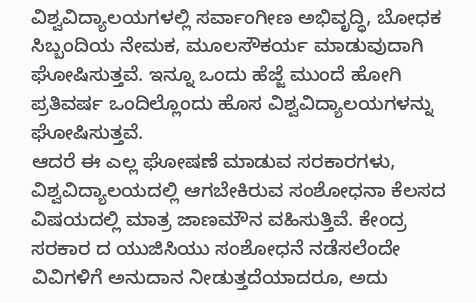ವಿಶ್ವವಿದ್ಯಾಲಯಗಳಲ್ಲಿ ಸರ್ವಾಂಗೀಣ ಅಭಿವೃದ್ಧಿ, ಬೋಧಕ ಸಿಬ್ಬಂದಿಯ ನೇಮಕ, ಮೂಲಸೌಕರ್ಯ ಮಾಡುವುದಾಗಿ ಘೋಷಿಸುತ್ತವೆ. ಇನ್ನೂ ಒಂದು ಹೆಜ್ಜೆ ಮುಂದೆ ಹೋಗಿ ಪ್ರತಿವರ್ಷ ಒಂದಿಲ್ಲೊಂದು ಹೊಸ ವಿಶ್ವವಿದ್ಯಾಲಯಗಳನ್ನು ಘೋಷಿಸುತ್ತವೆ.
ಆದರೆ ಈ ಎಲ್ಲ ಘೋಷಣೆ ಮಾಡುವ ಸರಕಾರಗಳು, ವಿಶ್ವವಿದ್ಯಾಲಯದಲ್ಲಿ ಆಗಬೇಕಿರುವ ಸಂಶೋಧನಾ ಕೆಲಸದ ವಿಷಯದಲ್ಲಿ ಮಾತ್ರ ಜಾಣಮೌನ ವಹಿಸುತ್ತಿವೆ. ಕೇಂದ್ರ ಸರಕಾರ ದ ಯುಜಿಸಿಯು ಸಂಶೋಧನೆ ನಡೆಸಲೆಂದೇ ವಿವಿಗಳಿಗೆ ಅನುದಾನ ನೀಡುತ್ತದೆಯಾದರೂ, ಅದು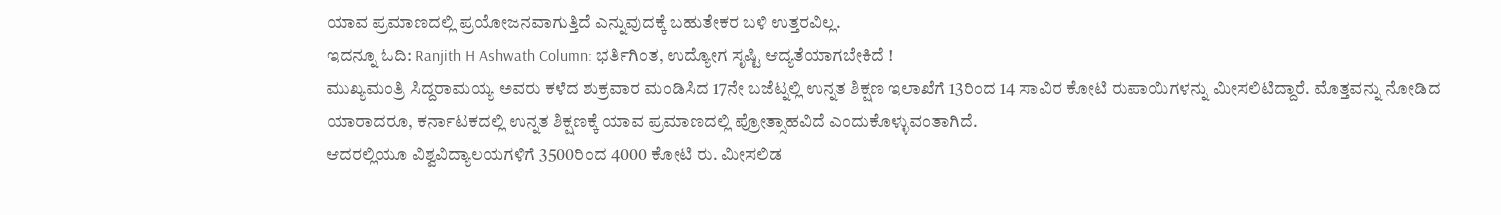ಯಾವ ಪ್ರಮಾಣದಲ್ಲಿ ಪ್ರಯೋಜನವಾಗುತ್ತಿದೆ ಎನ್ನುವುದಕ್ಕೆ ಬಹುತೇಕರ ಬಳಿ ಉತ್ತರವಿಲ್ಲ.
ಇದನ್ನೂ ಓದಿ: Ranjith H Ashwath Column: ಭರ್ತಿಗಿಂತ, ಉದ್ಯೋಗ ಸೃಷ್ಟಿ ಆದ್ಯತೆಯಾಗಬೇಕಿದೆ !
ಮುಖ್ಯಮಂತ್ರಿ ಸಿದ್ದರಾಮಯ್ಯ ಅವರು ಕಳೆದ ಶುಕ್ರವಾರ ಮಂಡಿಸಿದ 17ನೇ ಬಜೆಟ್ನಲ್ಲಿ ಉನ್ನತ ಶಿಕ್ಷಣ ಇಲಾಖೆಗೆ 13ರಿಂದ 14 ಸಾವಿರ ಕೋಟಿ ರುಪಾಯಿಗಳನ್ನು ಮೀಸಲಿಟಿದ್ದಾರೆ. ಮೊತ್ತವನ್ನು ನೋಡಿದ ಯಾರಾದರೂ, ಕರ್ನಾಟಕದಲ್ಲಿ ಉನ್ನತ ಶಿಕ್ಷಣಕ್ಕೆ ಯಾವ ಪ್ರಮಾಣದಲ್ಲಿ ಪ್ರೋತ್ಸಾಹವಿದೆ ಎಂದುಕೊಳ್ಳುವಂತಾಗಿದೆ.
ಆದರಲ್ಲಿಯೂ ವಿಶ್ವವಿದ್ಯಾಲಯಗಳಿಗೆ 3500ರಿಂದ 4000 ಕೋಟಿ ರು. ಮೀಸಲಿಡ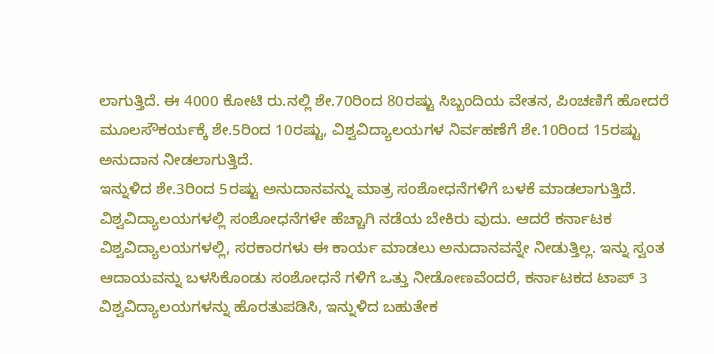ಲಾಗುತ್ತಿದೆ. ಈ 4000 ಕೋಟಿ ರು.ನಲ್ಲಿ ಶೇ.70ರಿಂದ 80ರಷ್ಟು ಸಿಬ್ಬಂದಿಯ ವೇತನ, ಪಿಂಚಣಿಗೆ ಹೋದರೆ ಮೂಲಸೌಕರ್ಯಕ್ಕೆ ಶೇ.5ರಿಂದ 10ರಷ್ಟು, ವಿಶ್ವವಿದ್ಯಾಲಯಗಳ ನಿರ್ವಹಣೆಗೆ ಶೇ.10ರಿಂದ 15ರಷ್ಟು ಅನುದಾನ ನೀಡಲಾಗುತ್ತಿದೆ.
ಇನ್ನುಳಿದ ಶೇ.3ರಿಂದ 5ರಷ್ಟು ಅನುದಾನವನ್ನು ಮಾತ್ರ ಸಂಶೋಧನೆಗಳಿಗೆ ಬಳಕೆ ಮಾಡಲಾಗುತ್ತಿದೆ. ವಿಶ್ವವಿದ್ಯಾಲಯಗಳಲ್ಲಿ ಸಂಶೋಧನೆಗಳೇ ಹೆಚ್ಚಾಗಿ ನಡೆಯ ಬೇಕಿರು ವುದು. ಆದರೆ ಕರ್ನಾಟಕ ವಿಶ್ವವಿದ್ಯಾಲಯಗಳಲ್ಲಿ, ಸರಕಾರಗಳು ಈ ಕಾರ್ಯ ಮಾಡಲು ಅನುದಾನವನ್ನೇ ನೀಡುತ್ತಿಲ್ಲ. ಇನ್ನು ಸ್ವಂತ ಆದಾಯವನ್ನು ಬಳಸಿಕೊಂಡು ಸಂಶೋಧನೆ ಗಳಿಗೆ ಒತ್ತು ನೀಡೋಣವೆಂದರೆ, ಕರ್ನಾಟಕದ ಟಾಪ್ 3 ವಿಶ್ವವಿದ್ಯಾಲಯಗಳನ್ನು ಹೊರತುಪಡಿಸಿ, ಇನ್ನುಳಿದ ಬಹುತೇಕ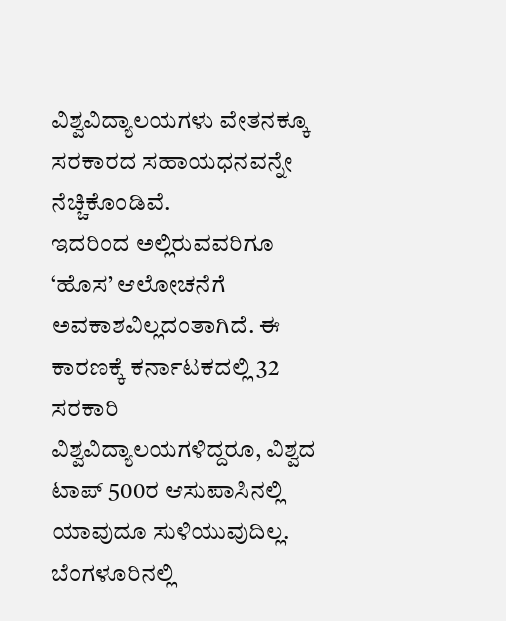ವಿಶ್ವವಿದ್ಯಾಲಯಗಳು ವೇತನಕ್ಕೂ ಸರಕಾರದ ಸಹಾಯಧನವನ್ನೇ ನೆಚ್ಚಿಕೊಂಡಿವೆ.
ಇದರಿಂದ ಅಲ್ಲಿರುವವರಿಗೂ ‘ಹೊಸ’ ಆಲೋಚನೆಗೆ ಅವಕಾಶವಿಲ್ಲದಂತಾಗಿದೆ. ಈ ಕಾರಣಕ್ಕೆ ಕರ್ನಾಟಕದಲ್ಲಿ 32 ಸರಕಾರಿ ವಿಶ್ವವಿದ್ಯಾಲಯಗಳಿದ್ದರೂ, ವಿಶ್ವದ ಟಾಪ್ 500ರ ಆಸುಪಾಸಿನಲ್ಲಿ ಯಾವುದೂ ಸುಳಿಯುವುದಿಲ್ಲ. ಬೆಂಗಳೂರಿನಲ್ಲಿ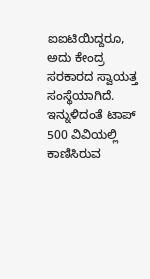ಐಐಟಿಯಿದ್ದರೂ, ಅದು ಕೇಂದ್ರ ಸರಕಾರದ ಸ್ವಾಯತ್ತ ಸಂಸ್ಥೆಯಾಗಿದೆ. ಇನ್ನುಳಿದಂತೆ ಟಾಪ್ 500 ವಿವಿಯಲ್ಲಿ ಕಾಣಿಸಿರುವ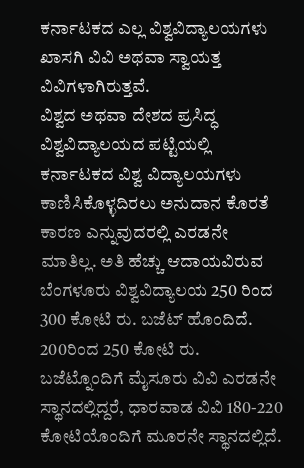ಕರ್ನಾಟಕದ ಎಲ್ಲ ವಿಶ್ವವಿದ್ಯಾಲಯಗಳು ಖಾಸಗಿ ವಿವಿ ಅಥವಾ ಸ್ವಾಯತ್ತ ವಿವಿಗಳಾಗಿರುತ್ತವೆ.
ವಿಶ್ವದ ಅಥವಾ ದೇಶದ ಪ್ರಸಿದ್ಧ ವಿಶ್ವವಿದ್ಯಾಲಯದ ಪಟ್ಟಿಯಲ್ಲಿ ಕರ್ನಾಟಕದ ವಿಶ್ವ ವಿದ್ಯಾಲಯಗಳು ಕಾಣಿಸಿಕೊಳ್ಳದಿರಲು ಅನುದಾನ ಕೊರತೆ ಕಾರಣ ಎನ್ನುವುದರಲ್ಲಿ ಎರಡನೇ ಮಾತಿಲ್ಲ. ಅತಿ ಹೆಚ್ಚು ಆದಾಯವಿರುವ ಬೆಂಗಳೂರು ವಿಶ್ವವಿದ್ಯಾಲಯ 250 ರಿಂದ 300 ಕೋಟಿ ರು. ಬಜೆಟ್ ಹೊಂದಿದೆ.
200ರಿಂದ 250 ಕೋಟಿ ರು. ಬಜೆಟ್ನೊಂದಿಗೆ ಮೈಸೂರು ವಿವಿ ಎರಡನೇ ಸ್ಥಾನದಲ್ಲಿದ್ದರೆ, ಧಾರವಾಡ ವಿವಿ 180-220 ಕೋಟಿಯೊಂದಿಗೆ ಮೂರನೇ ಸ್ಥಾನದಲ್ಲಿದೆ.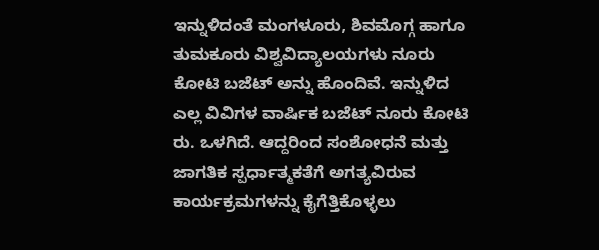ಇನ್ನುಳಿದಂತೆ ಮಂಗಳೂರು, ಶಿವಮೊಗ್ಗ ಹಾಗೂ ತುಮಕೂರು ವಿಶ್ವವಿದ್ಯಾಲಯಗಳು ನೂರು ಕೋಟಿ ಬಜೆಟ್ ಅನ್ನು ಹೊಂದಿವೆ. ಇನ್ನುಳಿದ ಎಲ್ಲ ವಿವಿಗಳ ವಾರ್ಷಿಕ ಬಜೆಟ್ ನೂರು ಕೋಟಿ ರು. ಒಳಗಿದೆ. ಆದ್ದರಿಂದ ಸಂಶೋಧನೆ ಮತ್ತು ಜಾಗತಿಕ ಸ್ಪರ್ಧಾತ್ಮಕತೆಗೆ ಅಗತ್ಯವಿರುವ ಕಾರ್ಯಕ್ರಮಗಳನ್ನು ಕೈಗೆತ್ತಿಕೊಳ್ಳಲು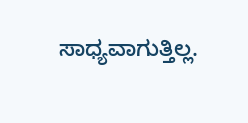ಸಾಧ್ಯವಾಗುತ್ತಿಲ್ಲ.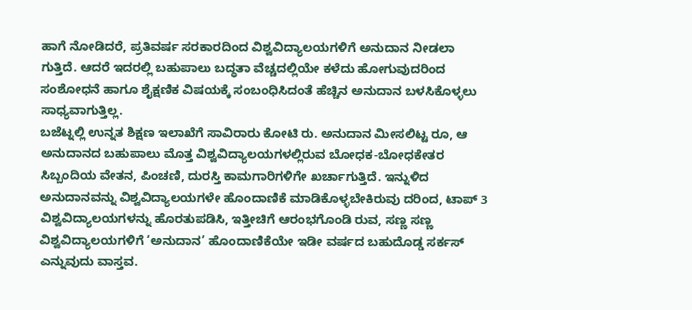ಹಾಗೆ ನೋಡಿದರೆ, ಪ್ರತಿವರ್ಷ ಸರಕಾರದಿಂದ ವಿಶ್ವವಿದ್ಯಾಲಯಗಳಿಗೆ ಅನುದಾನ ನೀಡಲಾ ಗುತ್ತಿದೆ. ಆದರೆ ಇದರಲ್ಲಿ ಬಹುಪಾಲು ಬದ್ಧತಾ ವೆಚ್ಚದಲ್ಲಿಯೇ ಕಳೆದು ಹೋಗುವುದರಿಂದ ಸಂಶೋಧನೆ ಹಾಗೂ ಶೈಕ್ಷಣಿಕ ವಿಷಯಕ್ಕೆ ಸಂಬಂಧಿಸಿದಂತೆ ಹೆಚ್ಚಿನ ಅನುದಾನ ಬಳಸಿಕೊಳ್ಳಲು ಸಾಧ್ಯವಾಗುತ್ತಿಲ್ಲ.
ಬಜೆಟ್ನಲ್ಲಿ ಉನ್ನತ ಶಿಕ್ಷಣ ಇಲಾಖೆಗೆ ಸಾವಿರಾರು ಕೋಟಿ ರು. ಅನುದಾನ ಮೀಸಲಿಟ್ಟ ರೂ, ಆ ಅನುದಾನದ ಬಹುಪಾಲು ಮೊತ್ತ ವಿಶ್ವವಿದ್ಯಾಲಯಗಳಲ್ಲಿರುವ ಬೋಧಕ-ಬೋಧಕೇತರ ಸಿಬ್ಬಂದಿಯ ವೇತನ, ಪಿಂಚಣಿ, ದುರಸ್ತಿ ಕಾಮಗಾರಿಗಳಿಗೇ ಖರ್ಚಾಗುತ್ತಿದೆ. ಇನ್ನುಳಿದ ಅನುದಾನವನ್ನು ವಿಶ್ವವಿದ್ಯಾಲಯಗಳೇ ಹೊಂದಾಣಿಕೆ ಮಾಡಿಕೊಳ್ಳಬೇಕಿರುವು ದರಿಂದ, ಟಾಪ್ 3 ವಿಶ್ವವಿದ್ಯಾಲಯಗಳನ್ನು ಹೊರತುಪಡಿಸಿ, ಇತ್ತೀಚಿಗೆ ಆರಂಭಗೊಂಡಿ ರುವ, ಸಣ್ಣ ಸಣ್ಣ ವಿಶ್ವವಿದ್ಯಾಲಯಗಳಿಗೆ ‘ಅನುದಾನ’ ಹೊಂದಾಣಿಕೆಯೇ ಇಡೀ ವರ್ಷದ ಬಹುದೊಡ್ಡ ಸರ್ಕಸ್ ಎನ್ನುವುದು ವಾಸ್ತವ.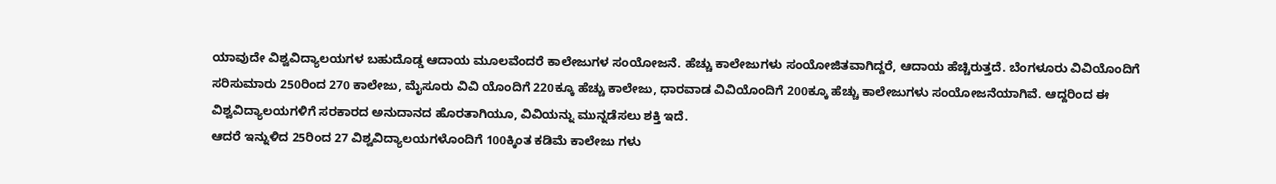ಯಾವುದೇ ವಿಶ್ವವಿದ್ಯಾಲಯಗಳ ಬಹುದೊಡ್ಡ ಆದಾಯ ಮೂಲವೆಂದರೆ ಕಾಲೇಜುಗಳ ಸಂಯೋಜನೆ. ಹೆಚ್ಚು ಕಾಲೇಜುಗಳು ಸಂಯೋಜಿತವಾಗಿದ್ದರೆ, ಆದಾಯ ಹೆಚ್ಚಿರುತ್ತದೆ. ಬೆಂಗಳೂರು ವಿವಿಯೊಂದಿಗೆ ಸರಿಸುಮಾರು 250ರಿಂದ 270 ಕಾಲೇಜು, ಮೈಸೂರು ವಿವಿ ಯೊಂದಿಗೆ 220ಕ್ಕೂ ಹೆಚ್ಚು ಕಾಲೇಜು, ಧಾರವಾಡ ವಿವಿಯೊಂದಿಗೆ 200ಕ್ಕೂ ಹೆಚ್ಚು ಕಾಲೇಜುಗಳು ಸಂಯೋಜನೆಯಾಗಿವೆ. ಆದ್ದರಿಂದ ಈ ವಿಶ್ವವಿದ್ಯಾಲಯಗಳಿಗೆ ಸರಕಾರದ ಅನುದಾನದ ಹೊರತಾಗಿಯೂ, ವಿವಿಯನ್ನು ಮುನ್ನಡೆಸಲು ಶಕ್ತಿ ಇದೆ.
ಆದರೆ ಇನ್ನುಳಿದ 25ರಿಂದ 27 ವಿಶ್ವವಿದ್ಯಾಲಯಗಳೊಂದಿಗೆ 100ಕ್ಕಿಂತ ಕಡಿಮೆ ಕಾಲೇಜು ಗಳು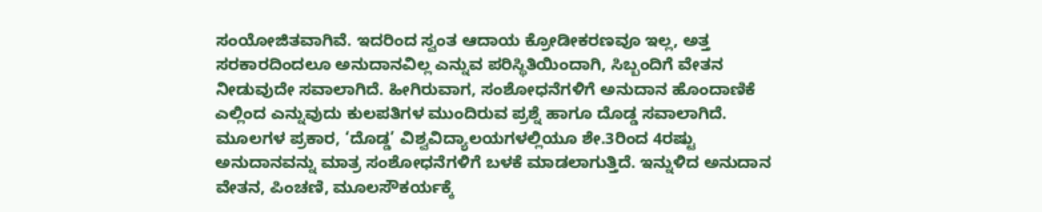ಸಂಯೋಜಿತವಾಗಿವೆ. ಇದರಿಂದ ಸ್ವಂತ ಆದಾಯ ಕ್ರೋಡೀಕರಣವೂ ಇಲ್ಲ, ಅತ್ತ ಸರಕಾರದಿಂದಲೂ ಅನುದಾನವಿಲ್ಲ ಎನ್ನುವ ಪರಿಸ್ಥಿತಿಯಿಂದಾಗಿ, ಸಿಬ್ಬಂದಿಗೆ ವೇತನ ನೀಡುವುದೇ ಸವಾಲಾಗಿದೆ. ಹೀಗಿರುವಾಗ, ಸಂಶೋಧನೆಗಳಿಗೆ ಅನುದಾನ ಹೊಂದಾಣಿಕೆ ಎಲ್ಲಿಂದ ಎನ್ನುವುದು ಕುಲಪತಿಗಳ ಮುಂದಿರುವ ಪ್ರಶ್ನೆ ಹಾಗೂ ದೊಡ್ಡ ಸವಾಲಾಗಿದೆ.
ಮೂಲಗಳ ಪ್ರಕಾರ, ‘ದೊಡ್ಡ’ ವಿಶ್ವವಿದ್ಯಾಲಯಗಳಲ್ಲಿಯೂ ಶೇ.3ರಿಂದ 4ರಷ್ಟು ಅನುದಾನವನ್ನು ಮಾತ್ರ ಸಂಶೋಧನೆಗಳಿಗೆ ಬಳಕೆ ಮಾಡಲಾಗುತ್ತಿದೆ. ಇನ್ನುಳಿದ ಅನುದಾನ ವೇತನ, ಪಿಂಚಣಿ, ಮೂಲಸೌಕರ್ಯಕ್ಕೆ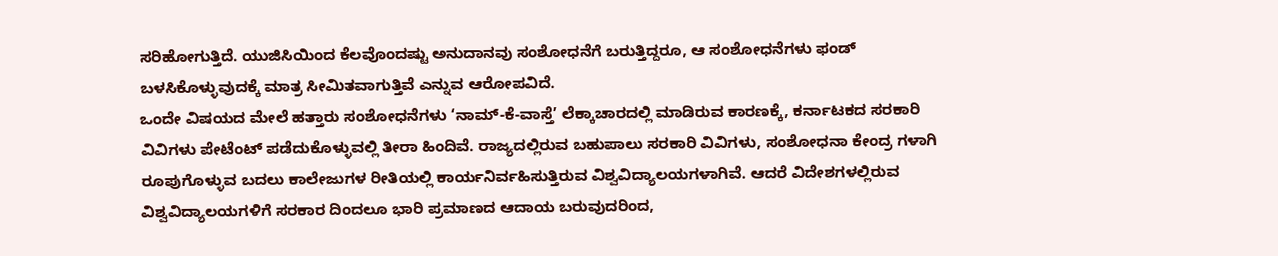ಸರಿಹೋಗುತ್ತಿದೆ. ಯುಜಿಸಿಯಿಂದ ಕೆಲವೊಂದಷ್ಟು ಅನುದಾನವು ಸಂಶೋಧನೆಗೆ ಬರುತ್ತಿದ್ದರೂ, ಆ ಸಂಶೋಧನೆಗಳು ಫಂಡ್ ಬಳಸಿಕೊಳ್ಳುವುದಕ್ಕೆ ಮಾತ್ರ ಸೀಮಿತವಾಗುತ್ತಿವೆ ಎನ್ನುವ ಆರೋಪವಿದೆ.
ಒಂದೇ ವಿಷಯದ ಮೇಲೆ ಹತ್ತಾರು ಸಂಶೋಧನೆಗಳು ‘ನಾಮ್-ಕೆ-ವಾಸ್ತೆ’ ಲೆಕ್ಕಾಚಾರದಲ್ಲಿ ಮಾಡಿರುವ ಕಾರಣಕ್ಕೆ, ಕರ್ನಾಟಕದ ಸರಕಾರಿ ವಿವಿಗಳು ಪೇಟೆಂಟ್ ಪಡೆದುಕೊಳ್ಳುವಲ್ಲಿ ತೀರಾ ಹಿಂದಿವೆ. ರಾಜ್ಯದಲ್ಲಿರುವ ಬಹುಪಾಲು ಸರಕಾರಿ ವಿವಿಗಳು, ಸಂಶೋಧನಾ ಕೇಂದ್ರ ಗಳಾಗಿ ರೂಪುಗೊಳ್ಳುವ ಬದಲು ಕಾಲೇಜುಗಳ ರೀತಿಯಲ್ಲಿ ಕಾರ್ಯನಿರ್ವಹಿಸುತ್ತಿರುವ ವಿಶ್ವವಿದ್ಯಾಲಯಗಳಾಗಿವೆ. ಆದರೆ ವಿದೇಶಗಳಲ್ಲಿರುವ ವಿಶ್ವವಿದ್ಯಾಲಯಗಳಿಗೆ ಸರಕಾರ ದಿಂದಲೂ ಭಾರಿ ಪ್ರಮಾಣದ ಆದಾಯ ಬರುವುದರಿಂದ,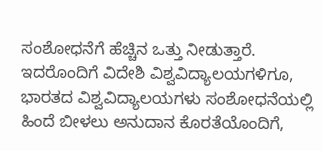ಸಂಶೋಧನೆಗೆ ಹೆಚ್ಚಿನ ಒತ್ತು ನೀಡುತ್ತಾರೆ.
ಇದರೊಂದಿಗೆ ವಿದೇಶಿ ವಿಶ್ವವಿದ್ಯಾಲಯಗಳಿಗೂ, ಭಾರತದ ವಿಶ್ವವಿದ್ಯಾಲಯಗಳು ಸಂಶೋಧನೆಯಲ್ಲಿ ಹಿಂದೆ ಬೀಳಲು ಅನುದಾನ ಕೊರತೆಯೊಂದಿಗೆ,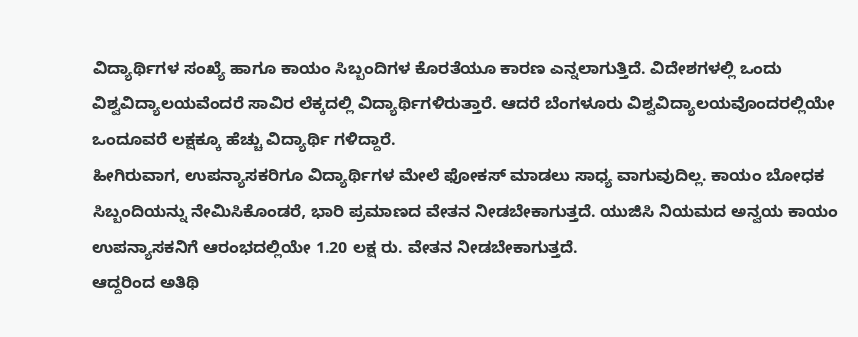ವಿದ್ಯಾರ್ಥಿಗಳ ಸಂಖ್ಯೆ ಹಾಗೂ ಕಾಯಂ ಸಿಬ್ಬಂದಿಗಳ ಕೊರತೆಯೂ ಕಾರಣ ಎನ್ನಲಾಗುತ್ತಿದೆ. ವಿದೇಶಗಳಲ್ಲಿ ಒಂದು ವಿಶ್ವವಿದ್ಯಾಲಯವೆಂದರೆ ಸಾವಿರ ಲೆಕ್ಕದಲ್ಲಿ ವಿದ್ಯಾರ್ಥಿಗಳಿರುತ್ತಾರೆ. ಆದರೆ ಬೆಂಗಳೂರು ವಿಶ್ವವಿದ್ಯಾಲಯವೊಂದರಲ್ಲಿಯೇ ಒಂದೂವರೆ ಲಕ್ಷಕ್ಕೂ ಹೆಚ್ಚು ವಿದ್ಯಾರ್ಥಿ ಗಳಿದ್ದಾರೆ.
ಹೀಗಿರುವಾಗ, ಉಪನ್ಯಾಸಕರಿಗೂ ವಿದ್ಯಾರ್ಥಿಗಳ ಮೇಲೆ ಫೋಕಸ್ ಮಾಡಲು ಸಾಧ್ಯ ವಾಗುವುದಿಲ್ಲ. ಕಾಯಂ ಬೋಧಕ ಸಿಬ್ಬಂದಿಯನ್ನು ನೇಮಿಸಿಕೊಂಡರೆ, ಭಾರಿ ಪ್ರಮಾಣದ ವೇತನ ನೀಡಬೇಕಾಗುತ್ತದೆ. ಯುಜಿಸಿ ನಿಯಮದ ಅನ್ವಯ ಕಾಯಂ ಉಪನ್ಯಾಸಕನಿಗೆ ಆರಂಭದಲ್ಲಿಯೇ 1.20 ಲಕ್ಷ ರು. ವೇತನ ನೀಡಬೇಕಾಗುತ್ತದೆ.
ಆದ್ದರಿಂದ ಅತಿಥಿ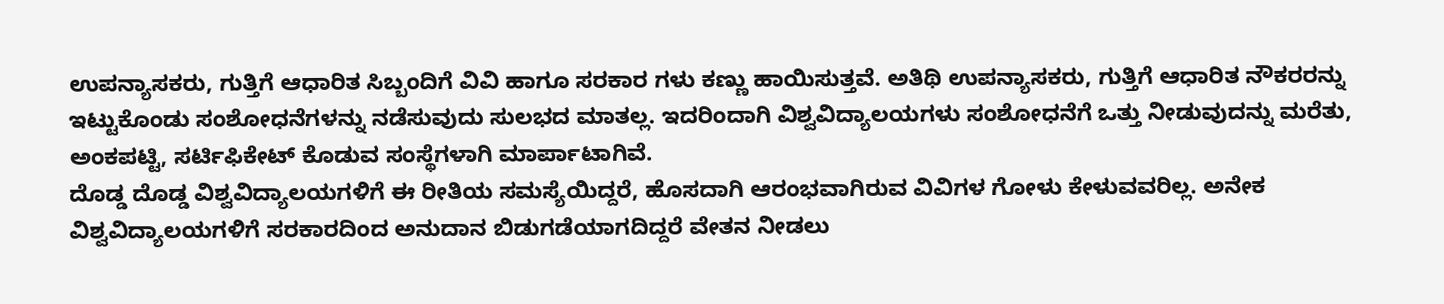ಉಪನ್ಯಾಸಕರು, ಗುತ್ತಿಗೆ ಆಧಾರಿತ ಸಿಬ್ಬಂದಿಗೆ ವಿವಿ ಹಾಗೂ ಸರಕಾರ ಗಳು ಕಣ್ಣು ಹಾಯಿಸುತ್ತವೆ. ಅತಿಥಿ ಉಪನ್ಯಾಸಕರು, ಗುತ್ತಿಗೆ ಆಧಾರಿತ ನೌಕರರನ್ನು ಇಟ್ಟುಕೊಂಡು ಸಂಶೋಧನೆಗಳನ್ನು ನಡೆಸುವುದು ಸುಲಭದ ಮಾತಲ್ಲ. ಇದರಿಂದಾಗಿ ವಿಶ್ವವಿದ್ಯಾಲಯಗಳು ಸಂಶೋಧನೆಗೆ ಒತ್ತು ನೀಡುವುದನ್ನು ಮರೆತು, ಅಂಕಪಟ್ಟಿ, ಸರ್ಟಿಫಿಕೇಟ್ ಕೊಡುವ ಸಂಸ್ಥೆಗಳಾಗಿ ಮಾರ್ಪಾಟಾಗಿವೆ.
ದೊಡ್ಡ ದೊಡ್ಡ ವಿಶ್ವವಿದ್ಯಾಲಯಗಳಿಗೆ ಈ ರೀತಿಯ ಸಮಸ್ಯೆಯಿದ್ದರೆ, ಹೊಸದಾಗಿ ಆರಂಭವಾಗಿರುವ ವಿವಿಗಳ ಗೋಳು ಕೇಳುವವರಿಲ್ಲ. ಅನೇಕ ವಿಶ್ವವಿದ್ಯಾಲಯಗಳಿಗೆ ಸರಕಾರದಿಂದ ಅನುದಾನ ಬಿಡುಗಡೆಯಾಗದಿದ್ದರೆ ವೇತನ ನೀಡಲು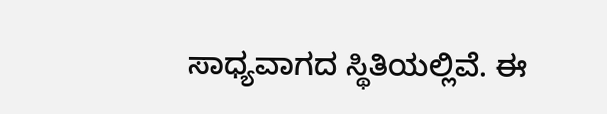ಸಾಧ್ಯವಾಗದ ಸ್ಥಿತಿಯಲ್ಲಿವೆ. ಈ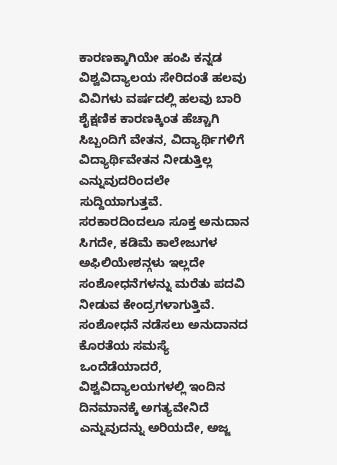ಕಾರಣಕ್ಕಾಗಿಯೇ ಹಂಪಿ ಕನ್ನಡ ವಿಶ್ವವಿದ್ಯಾಲಯ ಸೇರಿದಂತೆ ಹಲವು ವಿವಿಗಳು ವರ್ಷದಲ್ಲಿ ಹಲವು ಬಾರಿ ಶೈಕ್ಷಣಿಕ ಕಾರಣಕ್ಕಿಂತ ಹೆಚ್ಚಾಗಿ ಸಿಬ್ಬಂದಿಗೆ ವೇತನ, ವಿದ್ಯಾರ್ಥಿಗಳಿಗೆ ವಿದ್ಯಾರ್ಥಿವೇತನ ನೀಡುತ್ತಿಲ್ಲ ಎನ್ನುವುದರಿಂದಲೇ ಸುದ್ದಿಯಾಗುತ್ತವೆ.
ಸರಕಾರದಿಂದಲೂ ಸೂಕ್ತ ಅನುದಾನ ಸಿಗದೇ, ಕಡಿಮೆ ಕಾಲೇಜುಗಳ ಅಫಿಲಿಯೇಶನ್ಗಳು ಇಲ್ಲದೇ ಸಂಶೋಧನೆಗಳನ್ನು ಮರೆತು ಪದವಿ ನೀಡುವ ಕೇಂದ್ರಗಳಾಗುತ್ತಿವೆ. ಸಂಶೋಧನೆ ನಡೆಸಲು ಅನುದಾನದ ಕೊರತೆಯ ಸಮಸ್ಯೆ ಒಂದೆಡೆಯಾದರೆ, ವಿಶ್ವವಿದ್ಯಾಲಯಗಳಲ್ಲಿ ಇಂದಿನ ದಿನಮಾನಕ್ಕೆ ಅಗತ್ಯವೇನಿದೆ ಎನ್ನುವುದನ್ನು ಅರಿಯದೇ, ಅಜ್ಜ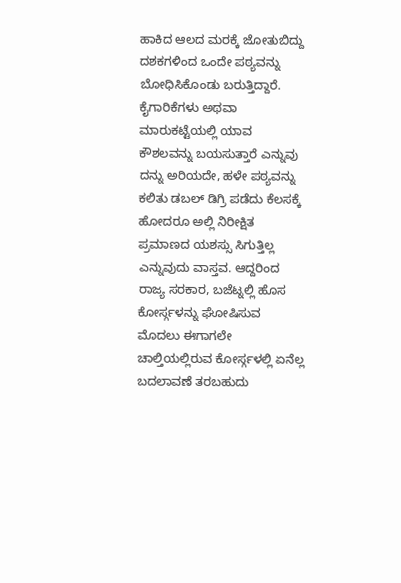ಹಾಕಿದ ಆಲದ ಮರಕ್ಕೆ ಜೋತುಬಿದ್ದು ದಶಕಗಳಿಂದ ಒಂದೇ ಪಠ್ಯವನ್ನು ಬೋಧಿಸಿಕೊಂಡು ಬರುತ್ತಿದ್ದಾರೆ.
ಕೈಗಾರಿಕೆಗಳು ಅಥವಾ ಮಾರುಕಟ್ಟೆಯಲ್ಲಿ ಯಾವ ಕೌಶಲವನ್ನು ಬಯಸುತ್ತಾರೆ ಎನ್ನುವು ದನ್ನು ಅರಿಯದೇ, ಹಳೇ ಪಠ್ಯವನ್ನು ಕಲಿತು ಡಬಲ್ ಡಿಗ್ರಿ ಪಡೆದು ಕೆಲಸಕ್ಕೆ ಹೋದರೂ ಅಲ್ಲಿ ನಿರೀಕ್ಷಿತ ಪ್ರಮಾಣದ ಯಶಸ್ಸು ಸಿಗುತ್ತಿಲ್ಲ ಎನ್ನುವುದು ವಾಸ್ತವ. ಆದ್ದರಿಂದ ರಾಜ್ಯ ಸರಕಾರ, ಬಜೆಟ್ನಲ್ಲಿ ಹೊಸ ಕೋರ್ಸ್ಗಳನ್ನು ಘೋಷಿಸುವ ಮೊದಲು ಈಗಾಗಲೇ ಚಾಲ್ತಿಯಲ್ಲಿರುವ ಕೋರ್ಸ್ಗಳಲ್ಲಿ ಏನೆಲ್ಲ ಬದಲಾವಣೆ ತರಬಹುದು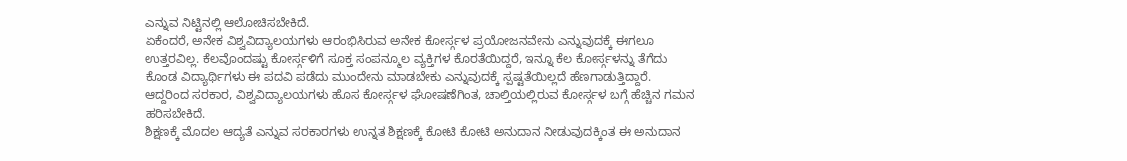ಎನ್ನುವ ನಿಟ್ಟಿನಲ್ಲಿ ಆಲೋಚಿಸಬೇಕಿದೆ.
ಏಕೆಂದರೆ, ಅನೇಕ ವಿಶ್ವವಿದ್ಯಾಲಯಗಳು ಆರಂಭಿಸಿರುವ ಅನೇಕ ಕೋರ್ಸ್ಗಳ ಪ್ರಯೋಜನವೇನು ಎನ್ನುವುದಕ್ಕೆ ಈಗಲೂ ಉತ್ತರವಿಲ್ಲ. ಕೆಲವೊಂದಷ್ಟು ಕೋರ್ಸ್ಗಳಿಗೆ ಸೂಕ್ತ ಸಂಪನ್ಮೂಲ ವ್ಯಕ್ತಿಗಳ ಕೊರತೆಯಿದ್ದರೆ, ಇನ್ನೂ ಕೆಲ ಕೋರ್ಸ್ಗಳನ್ನು ತೆಗೆದು ಕೊಂಡ ವಿದ್ಯಾರ್ಥಿಗಳು ಈ ಪದವಿ ಪಡೆದು ಮುಂದೇನು ಮಾಡಬೇಕು ಎನ್ನುವುದಕ್ಕೆ ಸ್ಪಷ್ಟತೆಯಿಲ್ಲದೆ ಹೆಣಗಾಡುತ್ತಿದ್ದಾರೆ. ಆದ್ದರಿಂದ ಸರಕಾರ, ವಿಶ್ವವಿದ್ಯಾಲಯಗಳು ಹೊಸ ಕೋರ್ಸ್ಗಳ ಘೋಷಣೆಗಿಂತ, ಚಾಲ್ತಿಯಲ್ಲಿರುವ ಕೋರ್ಸ್ಗಳ ಬಗ್ಗೆ ಹೆಚ್ಚಿನ ಗಮನ ಹರಿಸಬೇಕಿದೆ.
ಶಿಕ್ಷಣಕ್ಕೆ ಮೊದಲ ಆದ್ಯತೆ ಎನ್ನುವ ಸರಕಾರಗಳು ಉನ್ನತ ಶಿಕ್ಷಣಕ್ಕೆ ಕೋಟಿ ಕೋಟಿ ಅನುದಾನ ನೀಡುವುದಕ್ಕಿಂತ ಈ ಅನುದಾನ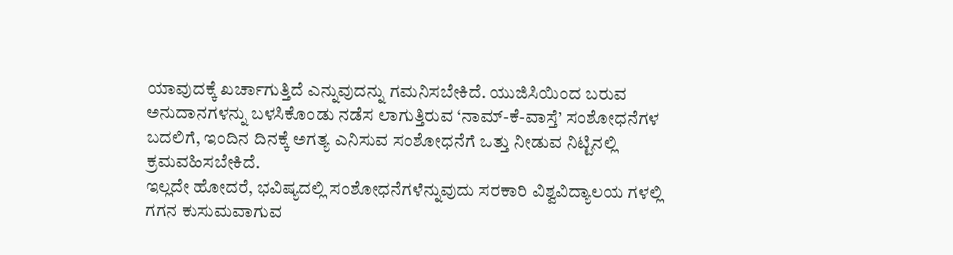ಯಾವುದಕ್ಕೆ ಖರ್ಚಾಗುತ್ತಿದೆ ಎನ್ನುವುದನ್ನು ಗಮನಿಸಬೇಕಿದೆ. ಯುಜಿಸಿಯಿಂದ ಬರುವ ಅನುದಾನಗಳನ್ನು ಬಳಸಿಕೊಂಡು ನಡೆಸ ಲಾಗುತ್ತಿರುವ ‘ನಾಮ್-ಕೆ-ವಾಸ್ತೆ’ ಸಂಶೋಧನೆಗಳ ಬದಲಿಗೆ, ಇಂದಿನ ದಿನಕ್ಕೆ ಅಗತ್ಯ ಎನಿಸುವ ಸಂಶೋಧನೆಗೆ ಒತ್ತು ನೀಡುವ ನಿಟ್ಟಿನಲ್ಲಿ ಕ್ರಮವಹಿಸಬೇಕಿದೆ.
ಇಲ್ಲದೇ ಹೋದರೆ, ಭವಿಷ್ಯದಲ್ಲಿ ಸಂಶೋಧನೆಗಳೆನ್ನುವುದು ಸರಕಾರಿ ವಿಶ್ವವಿದ್ಯಾಲಯ ಗಳಲ್ಲಿ ಗಗನ ಕುಸುಮವಾಗುವ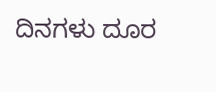ದಿನಗಳು ದೂರ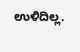ಉಳಿದಿಲ್ಲ.